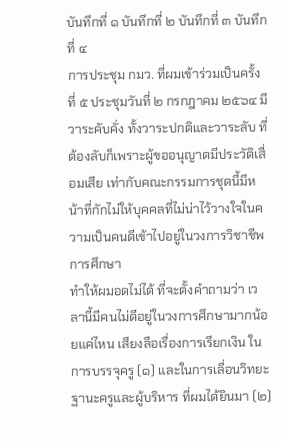บันทึกที่ ๑ บันทึกที่ ๒ บันทึกที่ ๓ บันทึกที่ ๔
การประชุม กมว. ที่ผมเข้าร่วมเป็นครั้งที่ ๕ ประชุมวันที่ ๒ กรกฎาคม ๒๕๖๔ มีวาระคับคั่ง ทั้งวาระปกติและวาระลับ ที่ต้องลับก็เพราะผู้ขออนุญาตมีประวัติเสื่อมเสีย เท่ากับคณะกรรมการชุดนี้มีหน้าที่กักไม่ให้บุคคลที่ไม่น่าไว้วางใจในความเป็นคนดีเข้าไปอยู่ในวงการวิชาชีพการศึกษา
ทำให้ผมอดไม่ได้ ที่จะตั้งคำถามว่า เวลานี้มีคนไม่ดีอยู่ในวงการศึกษามากน้อยแค่ไหน เสียงลือเรื่องการเรียกเงิน ในการบรรจุครู (๑) และในการเลื่อนวิทยะฐานะครูและผู้บริหาร ที่ผมได้ยินมา (๒)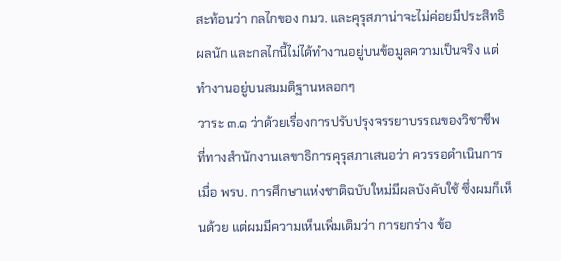สะท้อนว่า กลไกของ กมว. และคุรุสภาน่าจะไม่ค่อยมีประสิทธิผลนัก และกลไกนี้ไม่ได้ทำงานอยู่บนข้อมูลความเป็นจริง แต่ทำงานอยู่บนสมมติฐานหลอกๆ
วาระ ๓.๑ ว่าด้วยเรื่องการปรับปรุงจรรยาบรรณของวิชาชีพ ที่ทางสำนักงานเลขาธิการคุรุสภาเสนอว่า ควรรอดำเนินการเมื่อ พรบ. การศึกษาแห่งชาติฉบับใหม่มีผลบังคับใช้ ซึ่งผมก็เห็นด้วย แต่ผมมีความเห็นเพิ่มเติมว่า การยกร่าง ข้อ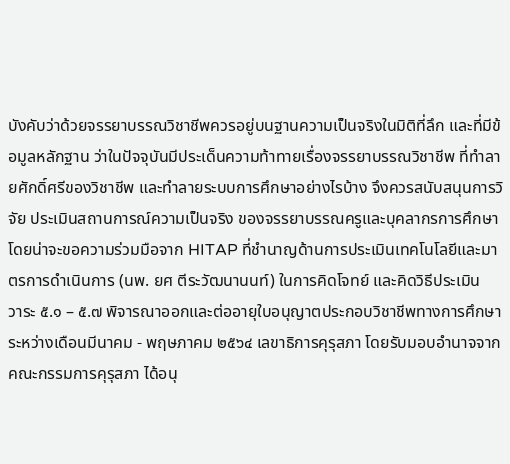บังคับว่าด้วยจรรยาบรรณวิชาชีพควรอยู่บนฐานความเป็นจริงในมิติที่ลึก และที่มีข้อมูลหลักฐาน ว่าในปัจจุบันมีประเด็นความท้าทายเรื่องจรรยาบรรณวิชาชีพ ที่ทำลายศักดิ์ศรีของวิชาชีพ และทำลายระบบการศึกษาอย่างไรบ้าง จึงควรสนับสนุนการวิจัย ประเมินสถานการณ์ความเป็นจริง ของจรรยาบรรณครูและบุคลากรการศึกษา โดยน่าจะขอความร่วมมือจาก HITAP ที่ชำนาญด้านการประเมินเทคโนโลยีและมาตรการดำเนินการ (นพ. ยศ ตีระวัฒนานนท์) ในการคิดโจทย์ และคิดวิธีประเมิน
วาระ ๕.๑ – ๕.๗ พิจารณาออกและต่ออายุใบอนุญาตประกอบวิชาชีพทางการศึกษา ระหว่างเดือนมีนาคม - พฤษภาคม ๒๕๖๔ เลขาธิการคุรุสภา โดยรับมอบอำนาจจากคณะกรรมการคุรุสภา ได้อนุ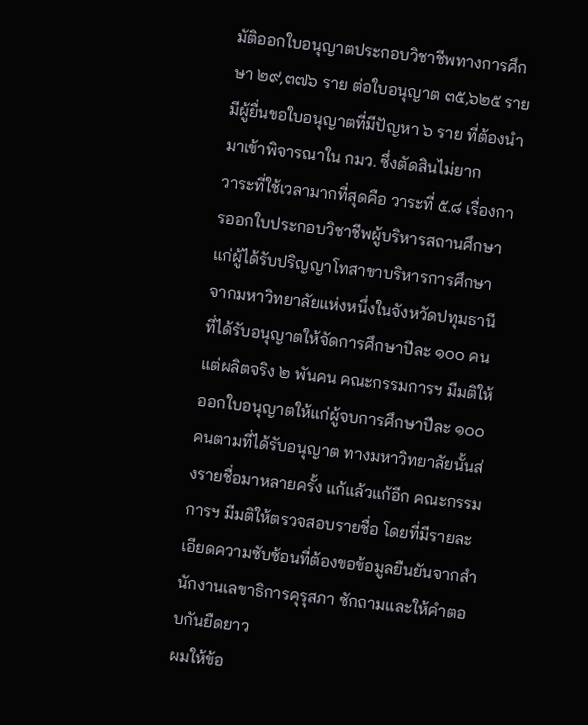มัติออกใบอนุญาตประกอบวิชาชีพทางการศึกษา ๒๙,๓๗๖ ราย ต่อใบอนุญาต ๓๕,๖๒๕ ราย มีผู้ยื่นขอใบอนุญาตที่มีปัญหา ๖ ราย ที่ต้องนำมาเข้าพิจารณาใน กมว. ซึ่งตัดสินไม่ยาก
วาระที่ใช้เวลามากที่สุดคือ วาระที่ ๕.๘ เรื่องการออกใบประกอบวิชาชีพผู้บริหารสถานศึกษา แก่ผู้ได้รับปริญญาโทสาขาบริหารการศึกษา จากมหาวิทยาลัยแห่งหนึ่งในจังหวัดปทุมธานี ที่ได้รับอนุญาตให้จัดการศึกษาปีละ ๑๐๐ คน แต่ผลิตจริง ๒ พันคน คณะกรรมการฯ มีมติให้ออกใบอนุญาตให้แก่ผู้จบการศึกษาปีละ ๑๐๐ คนตามที่ได้รับอนุญาต ทางมหาวิทยาลัยนั้นส่งรายชื่อมาหลายครั้ง แก้แล้วแก้อีก คณะกรรมการฯ มีมติให้ตรวจสอบรายชื่อ โดยที่มีรายละเอียดความซับซ้อนที่ต้องขอข้อมูลยืนยันจากสำนักงานเลขาธิการคุรุสภา ซักถามและให้คำตอบกันยืดยาว
ผมให้ข้อ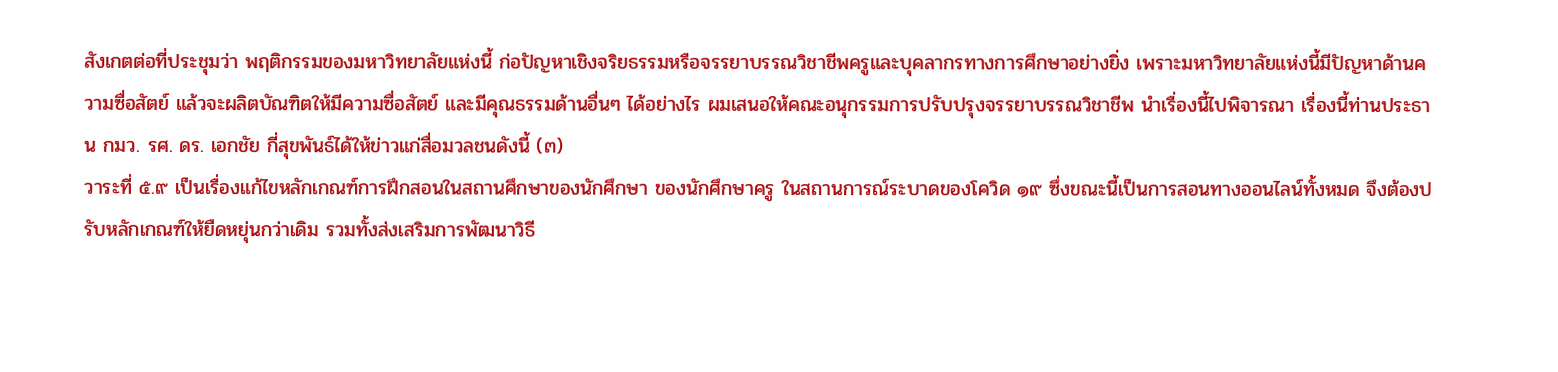สังเกตต่อที่ประชุมว่า พฤติกรรมของมหาวิทยาลัยแห่งนี้ ก่อปัญหาเชิงจริยธรรมหรือจรรยาบรรณวิชาชีพครูและบุคลากรทางการศึกษาอย่างยิ่ง เพราะมหาวิทยาลัยแห่งนี้มีปัญหาด้านความซื่อสัตย์ แล้วจะผลิตบัณฑิตให้มีความซื่อสัตย์ และมีคุณธรรมด้านอื่นๆ ได้อย่างไร ผมเสนอให้คณะอนุกรรมการปรับปรุงจรรยาบรรณวิชาชีพ นำเรื่องนี้ไปพิจารณา เรื่องนี้ท่านประธาน กมว. รศ. ดร. เอกชัย กี่สุขพันธ์ได้ให้ข่าวแก่สื่อมวลชนดังนี้ (๓)
วาระที่ ๕.๙ เป็นเรื่องแก้ไขหลักเกณฑ์การฝึกสอนในสถานศึกษาของนักศึกษา ของนักศึกษาครู ในสถานการณ์ระบาดของโควิด ๑๙ ซึ่งขณะนี้เป็นการสอนทางออนไลน์ทั้งหมด จึงต้องปรับหลักเกณฑ์ให้ยืดหยุ่นกว่าเดิม รวมทั้งส่งเสริมการพัฒนาวิธี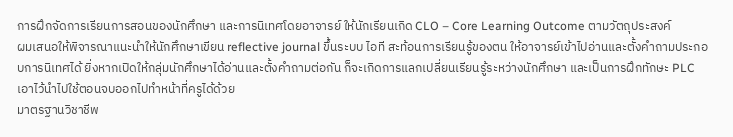การฝึกจัดการเรียนการสอนของนักศึกษา และการนิเทศโดยอาจารย์ ให้นักเรียนเกิด CLO – Core Learning Outcome ตามวัตถุประสงค์
ผมเสนอให้พิจารณาแนะนำให้นักศึกษาเขียน reflective journal ขึ้นระบบ ไอที สะท้อนการเรียนรู้ของตน ให้อาจารย์เข้าไปอ่านและตั้งคำถามประกอบการนิเทศได้ ยิ่งหากเปิดให้กลุ่มนักศึกษาได้อ่านและตั้งคำถามต่อกัน ก็จะเกิดการแลกเปลี่ยนเรียนรู้ระหว่างนักศึกษา และเป็นการฝึกทักษะ PLC เอาไว้นำไปใช้ตอนจบออกไปทำหน้าที่ครูได้ด้วย
มาตรฐานวิชาชีพ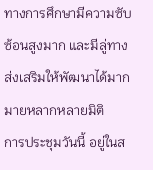ทางการศึกษามีความซับซ้อนสูงมาก และมีลู่ทางส่งเสริมให้พัฒนาได้มากมายหลากหลายมิติ
การประชุมวันนี้ อยู่ในส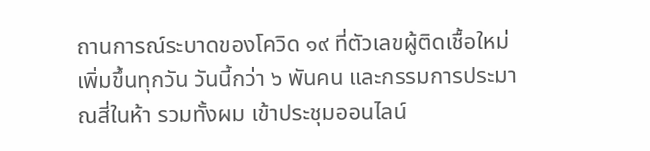ถานการณ์ระบาดของโควิด ๑๙ ที่ตัวเลขผู้ติดเชื้อใหม่เพิ่มขึ้นทุกวัน วันนี้กว่า ๖ พันคน และกรรมการประมาณสี่ในห้า รวมทั้งผม เข้าประชุมออนไลน์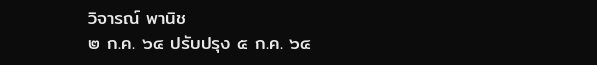วิจารณ์ พานิช
๒ ก.ค. ๖๔ ปรับปรุง ๕ ก.ค. ๖๔